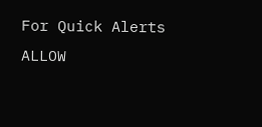For Quick Alerts
ALLOW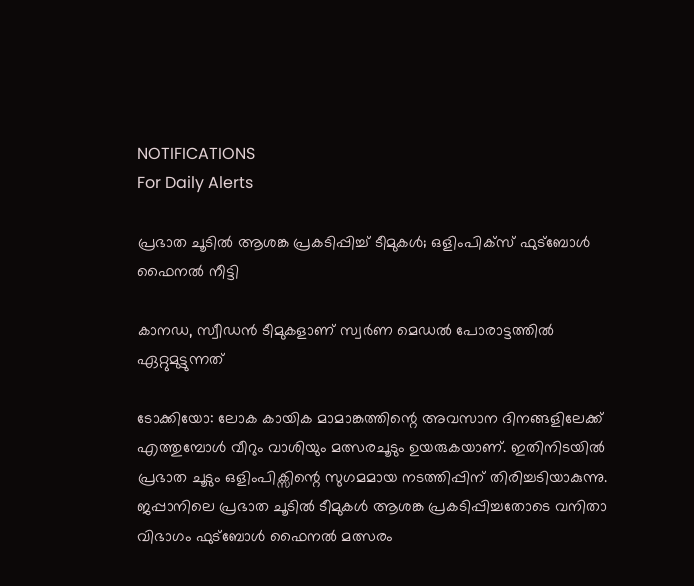NOTIFICATIONS
For Daily Alerts

പ്രഭാത ചൂടിൽ ആശങ്ക പ്രകടിപ്പിച്ച് ടീമുകൾ; ഒളിംപിക്സ് ഫുട്ബോൾ ഫൈനൽ നീട്ടി

കാനഡ, സ്വീഡൻ ടീമുകളാണ് സ്വർണ മെഡൽ പോരാട്ടത്തിൽ ഏറ്റുമുട്ടുന്നത്

ടോക്കിയോ: ലോക കായിക മാമാങ്കത്തിന്റെ അവസാന ദിനങ്ങളിലേക്ക് എത്തുമ്പോൾ വീറും വാശിയും മത്സരചൂടും ഉയരുകയാണ്. ഇതിനിടയിൽ പ്രഭാത ചൂടും ഒളിംപിക്സിന്റെ സുഗമമായ നടത്തിപ്പിന് തിരിച്ചടിയാകുന്നു. ജപ്പാനിലെ പ്രഭാത ചൂടിൽ ടീമുകൾ ആശങ്ക പ്രകടിപ്പിച്ചതോടെ വനിതാ വിഭാഗം ഫുട്ബോൾ ഫൈനൽ മത്സരം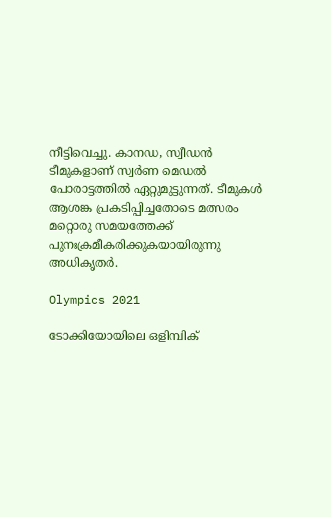നീട്ടിവെച്ചു. കാനഡ, സ്വീഡൻ ടീമുകളാണ് സ്വർണ മെഡൽ പോരാട്ടത്തിൽ ഏറ്റുമുട്ടുന്നത്. ടീമുകൾ ആശങ്ക പ്രകടിപ്പിച്ചതോടെ മത്സരം മറ്റൊരു സമയത്തേക്ക് പുനഃക്രമീകരിക്കുകയായിരുന്നു അധികൃതർ.

Olympics 2021

ടോക്കിയോയിലെ ഒളിമ്പിക്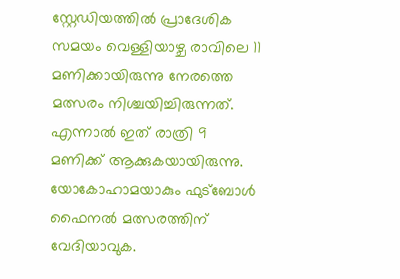സ്റ്റേഡിയത്തിൽ പ്രാദേശിക സമയം വെള്ളിയാഴ്ച രാവിലെ 11 മണിക്കായിരുന്നു നേരത്തെ മത്സരം നിശ്ചയിച്ചിരുന്നത്. എന്നാൽ ഇത് രാത്രി 9 മണിക്ക് ആക്കുകയായിരുന്നു. യോകോഹാമയാകും ഫുട്ബോൾ ഫൈനൽ മത്സരത്തിന് വേദിയാവുക.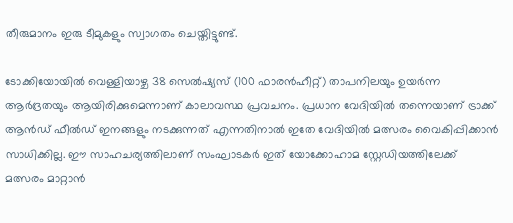തീരുമാനം ഇരു ടീമുകളും സ്വാഗതം ചെയ്തിട്ടുണ്ട്.

ടോക്കിയോയിൽ വെള്ളിയാഴ്ച 38 സെൽഷ്യസ് (100 ഫാരൻഹീറ്റ്) താപനിലയും ഉയർന്ന ആർദ്രതയും ആയിരിക്കുമെന്നാണ് കാലാവസ്ഥ പ്രവചനം. പ്രധാന വേദിയിൽ തന്നെയാണ് ട്രാക്ക് ആൻഡ് ഫീൽഡ് ഇനങ്ങളും നടക്കുന്നത് എന്നതിനാൽ ഇതേ വേദിയിൽ മത്സരം വൈകിപ്പിക്കാൻ സാധിക്കില്ല. ഈ സാഹചര്യത്തിലാണ് സംഘാടകർ ഇത് യോക്കോഹാമ സ്റ്റേഡിയത്തിലേക്ക് മത്സരം മാറ്റാൻ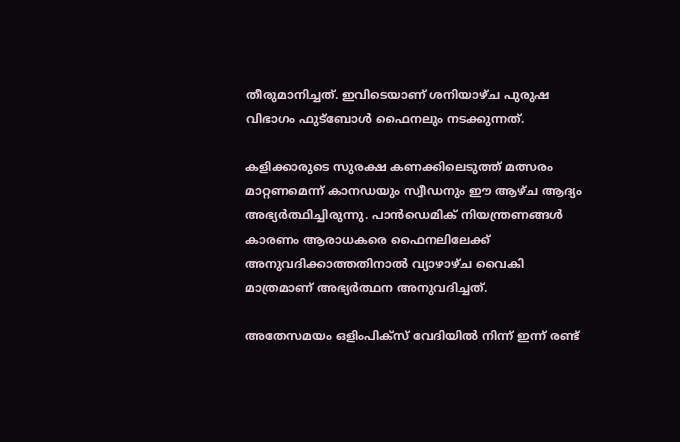തീരുമാനിച്ചത്. ഇവിടെയാണ് ശനിയാഴ്ച പുരുഷ വിഭാഗം ഫുട്ബോൾ ഫൈനലും നടക്കുന്നത്.

കളിക്കാരുടെ സുരക്ഷ കണക്കിലെടുത്ത് മത്സരം മാറ്റണമെന്ന് കാനഡയും സ്വീഡനും ഈ ആഴ്ച ആദ്യം അഭ്യർത്ഥിച്ചിരുന്നു. പാൻഡെമിക് നിയന്ത്രണങ്ങൾ കാരണം ആരാധകരെ ഫൈനലിലേക്ക് അനുവദിക്കാത്തതിനാൽ വ്യാഴാഴ്ച വൈകി മാത്രമാണ് അഭ്യർത്ഥന അനുവദിച്ചത്.

അതേസമയം ഒളിംപിക്സ് വേദിയിൽ നിന്ന് ഇന്ന് രണ്ട്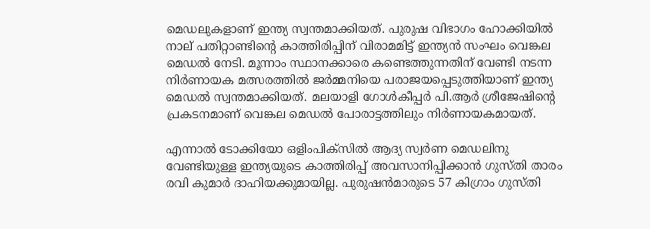മെഡലുകളാണ് ഇന്ത്യ സ്വന്തമാക്കിയത്. പുരുഷ വിഭാഗം ഹോക്കിയിൽ നാല് പതിറ്റാണ്ടിന്റെ കാത്തിരിപ്പിന് വിരാമമിട്ട് ഇന്ത്യൻ സംഘം വെങ്കല മെഡൽ നേടി. മൂന്നാം സ്ഥാനക്കാരെ കണ്ടെത്തുന്നതിന് വേണ്ടി നടന്ന നിർണായക മത്സരത്തിൽ ജർമ്മനിയെ പരാജയപ്പെടുത്തിയാണ് ഇന്ത്യ മെഡൽ സ്വന്തമാക്കിയത്. മലയാളി ഗോൾകീപ്പർ പി.ആർ ശ്രീജേഷിന്റെ പ്രകടനമാണ് വെങ്കല മെഡൽ പോരാട്ടത്തിലും നിർണായകമായത്.

എന്നാൽ ടോക്കിയോ ഒളിംപിക്‌സില്‍ ആദ്യ സ്വര്‍ണ മെഡലിനു വേണ്ടിയുള്ള ഇന്ത്യയുടെ കാത്തിരിപ്പ് അവസാനിപ്പിക്കാന്‍ ഗുസ്തി താരം രവി കുമാര്‍ ദാഹിയക്കുമായില്ല. പുരുഷന്‍മാരുടെ 57 കിഗ്രാം ഗുസ്തി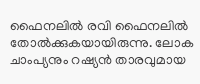ഫൈനലില്‍ രവി ഫൈനലില്‍ തോല്‍ക്കുകയായിരുന്നു. ലോക ചാംപ്യനും റഷ്യന്‍ താരവുമായ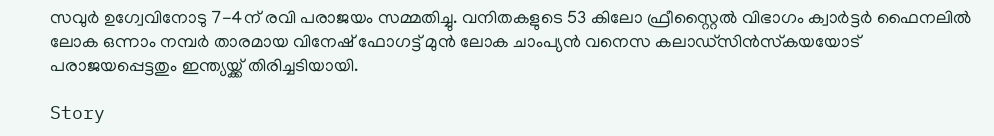സവുര്‍ ഉഗ്വേവിനോടു 7-4ന് രവി പരാജയം സമ്മതിച്ചു. വനിതകളുടെ 53 കിലോ ഫ്രീസ്റ്റൈല്‍ വിഭാഗം ക്വാര്‍ട്ടര്‍ ഫൈനലില്‍ ലോക ഒന്നാം നമ്പര്‍ താരമായ വിനേഷ് ഫോഗട്ട് മുന്‍ ലോക ചാംപ്യന്‍ വനെസ കലാഡ്‌സിന്‍സ്‌കയയോട് പരാജയപ്പെട്ടതും ഇന്ത്യയ്ക്ക് തിരിച്ചടിയായി.

Story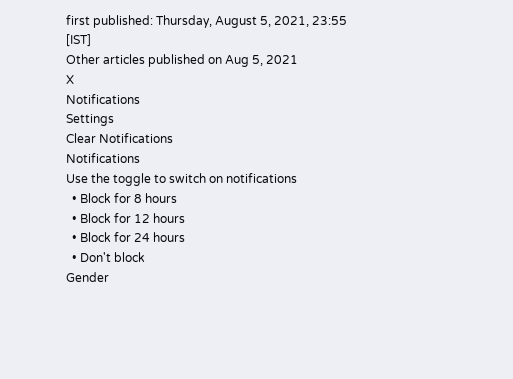first published: Thursday, August 5, 2021, 23:55 [IST]
Other articles published on Aug 5, 2021
X
Notifications
Settings
Clear Notifications
Notifications
Use the toggle to switch on notifications
  • Block for 8 hours
  • Block for 12 hours
  • Block for 24 hours
  • Don't block
Gender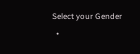Select your Gender
  •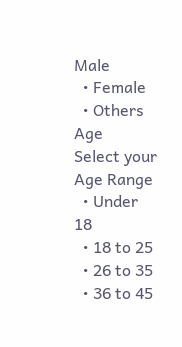Male
  • Female
  • Others
Age
Select your Age Range
  • Under 18
  • 18 to 25
  • 26 to 35
  • 36 to 45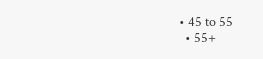• 45 to 55
  • 55+